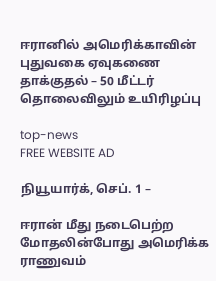ஈரானில் அமெரிக்காவின் புதுவகை ஏவுகணை தாக்குதல் – 50 மீட்டர் தொலைவிலும் உயிரிழப்பு

top-news
FREE WEBSITE AD

நியூயார்க், செப். 1 –

ஈரான் மீது நடைபெற்ற மோதலின்போது அமெரிக்க ராணுவம்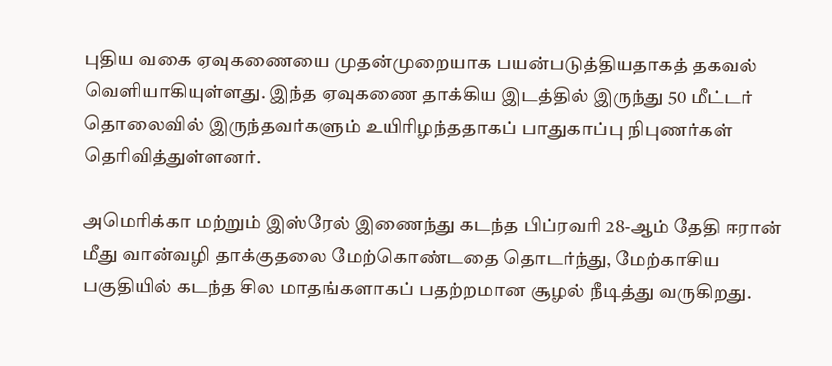புதிய வகை ஏவுகணையை முதன்முறையாக பயன்படுத்தியதாகத் தகவல் வெளியாகியுள்ளது. இந்த ஏவுகணை தாக்கிய இடத்தில் இருந்து 50 மீட்டர் தொலைவில் இருந்தவர்களும் உயிரிழந்ததாகப் பாதுகாப்பு நிபுணர்கள் தெரிவித்துள்ளனர்.

அமெரிக்கா மற்றும் இஸ்ரேல் இணைந்து கடந்த பிப்ரவரி 28-ஆம் தேதி ஈரான் மீது வான்வழி தாக்குதலை மேற்கொண்டதை தொடர்ந்து, மேற்காசிய பகுதியில் கடந்த சில மாதங்களாகப் பதற்றமான சூழல் நீடித்து வருகிறது.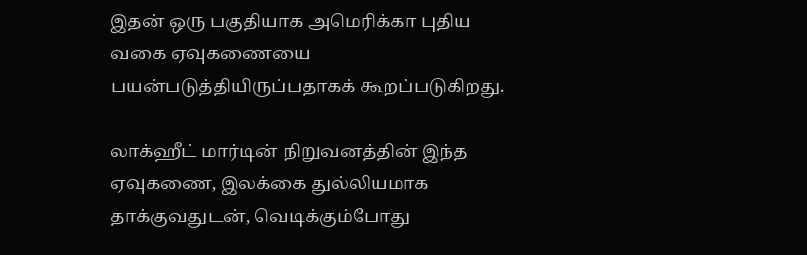இதன் ஒரு பகுதியாக அமெரிக்கா புதிய வகை ஏவுகணையை பயன்படுத்தியிருப்பதாகக் கூறப்படுகிறது.

லாக்ஹீட் மார்டின் நிறுவனத்தின் இந்த ஏவுகணை, இலக்கை துல்லியமாக தாக்குவதுடன், வெடிக்கும்போது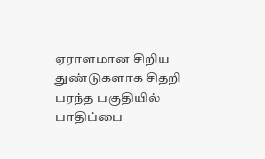ஏராளமான சிறிய துண்டுகளாக சிதறி பரந்த பகுதியில் பாதிப்பை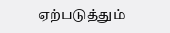ஏற்படுத்தும்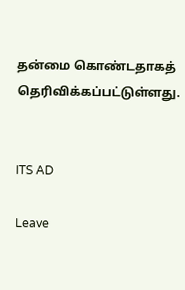தன்மை கொண்டதாகத் தெரிவிக்கப்பட்டுள்ளது.


ITS AD

Leave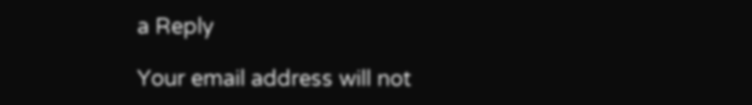a Reply

Your email address will not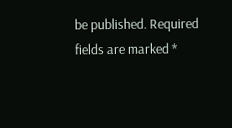be published. Required fields are marked *